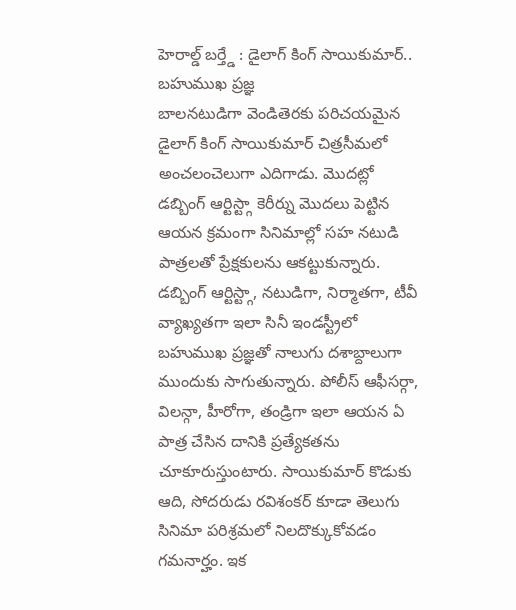హెరాల్డ్ బర్త్డే : డైలాగ్ కింగ్ సాయికుమార్.. బహుముఖ ప్రజ్ఞ
బాలనటుడిగా వెండితెరకు పరిచయమైన డైలాగ్ కింగ్ సాయికుమార్ చిత్రసీమలో అంచలంచెలుగా ఎదిగాడు. మొదట్లో డబ్బింగ్ ఆర్టిస్ట్గా కెరీర్ను మొదలు పెట్టిన ఆయన క్రమంగా సినిమాల్లో సహ నటుడి పాత్రలతో ప్రేక్షకులను ఆకట్టుకున్నారు. డబ్బింగ్ ఆర్టిస్ట్గా, నటుడిగా, నిర్మాతగా, టీవీ వ్యాఖ్యతగా ఇలా సినీ ఇండస్ట్రీలో బహుముఖ ప్రజ్ఞతో నాలుగు దశాబ్దాలుగా ముందుకు సాగుతున్నారు. పోలీస్ ఆఫీసర్గా, విలన్గా, హీరోగా, తండ్రిగా ఇలా ఆయన ఏ పాత్ర చేసిన దానికి ప్రత్యేకతను చూకూరుస్తుంటారు. సాయికుమార్ కొడుకు ఆది, సోదరుడు రవిశంకర్ కూడా తెలుగు సినిమా పరిశ్రమలో నిలదొక్కుకోవడం గమనార్హం. ఇక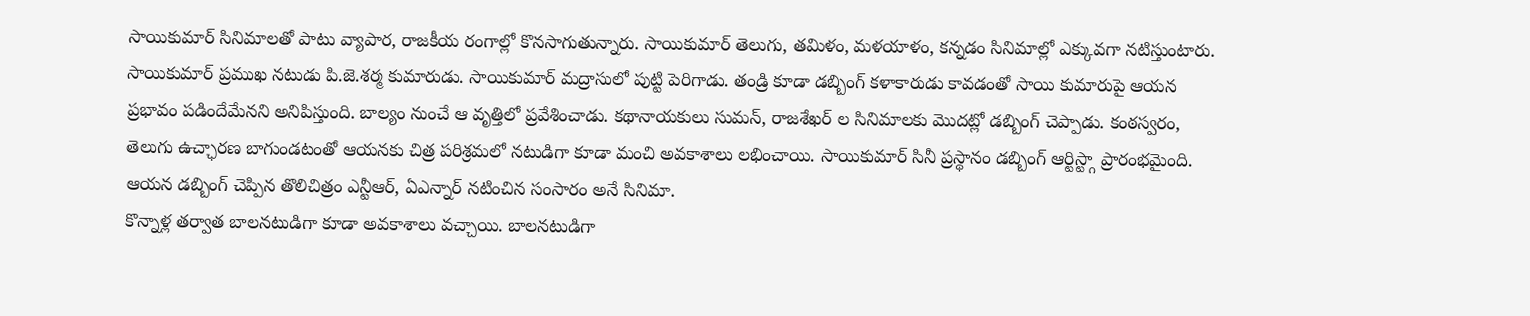సాయికుమార్ సినిమాలతో పాటు వ్యాపార, రాజకీయ రంగాల్లో కొనసాగుతున్నారు. సాయికుమార్ తెలుగు, తమిళం, మళయాళం, కన్నడం సినిమాల్లో ఎక్కువగా నటిస్తుంటారు.
సాయికుమార్ ప్రముఖ నటుడు పి.జె.శర్మ కుమారుడు. సాయికుమార్ మద్రాసులో పుట్టి పెరిగాడు. తండ్రి కూడా డబ్బింగ్ కళాకారుడు కావడంతో సాయి కుమారుపై ఆయన ప్రభావం పడిందేమేనని అనిపిస్తుంది. బాల్యం నుంచే ఆ వృత్తిలో ప్రవేశించాడు. కథానాయకులు సుమన్, రాజశేఖర్ ల సినిమాలకు మొదట్లో డబ్బింగ్ చెప్పాడు. కంఠస్వరం, తెలుగు ఉచ్ఛారణ బాగుండటంతో ఆయనకు చిత్ర పరిశ్రమలో నటుడిగా కూడా మంచి అవకాశాలు లభించాయి. సాయికుమార్ సినీ ప్రస్థానం డబ్బింగ్ ఆర్టిస్ట్గా ప్రారంభమైంది. ఆయన డబ్బింగ్ చెప్పిన తొలిచిత్రం ఎన్టీఆర్, ఏఎన్నార్ నటించిన సంసారం అనే సినిమా.
కొన్నాళ్ల తర్వాత బాలనటుడిగా కూడా అవకాశాలు వచ్చాయి. బాలనటుడిగా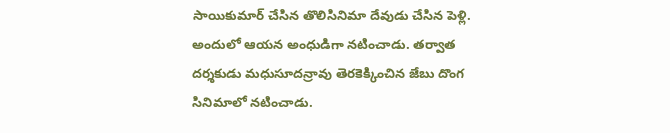సాయికుమార్ చేసిన తొలిసినిమా దేవుడు చేసిన పెళ్లి. అందులో ఆయన అంధుడిగా నటించాడు. తర్వాత దర్శకుడు మధుసూదన్రావు తెరకెక్కించిన జేబు దొంగ సినిమాలో నటించాడు.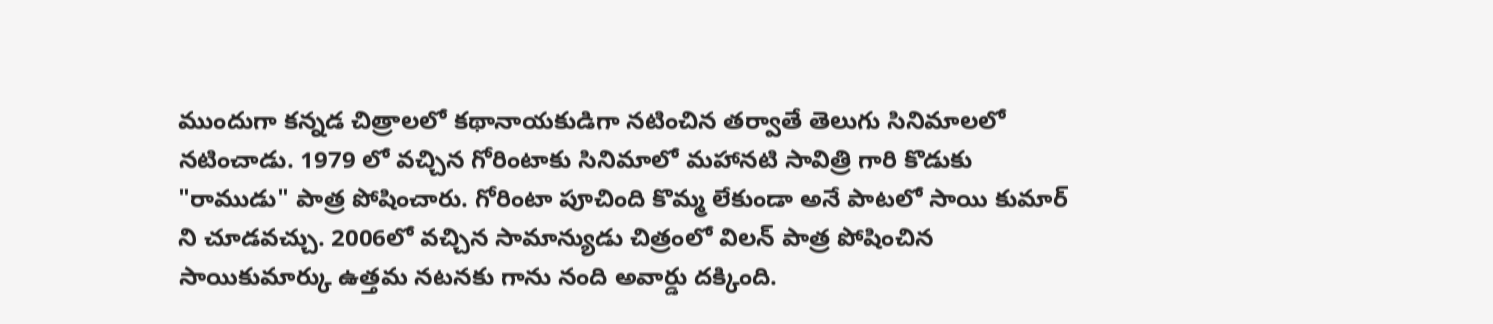ముందుగా కన్నడ చిత్రాలలో కథానాయకుడిగా నటించిన తర్వాతే తెలుగు సినిమాలలో నటించాడు. 1979 లో వచ్చిన గోరింటాకు సినిమాలో మహానటి సావిత్రి గారి కొడుకు "రాముడు" పాత్ర పోషించారు. గోరింటా పూచింది కొమ్మ లేకుండా అనే పాటలో సాయి కుమార్ ని చూడవచ్చు. 2006లో వచ్చిన సామాన్యుడు చిత్రంలో విలన్ పాత్ర పోషించిన సాయికుమార్కు ఉత్తమ నటనకు గాను నంది అవార్డు దక్కింది.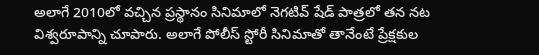అలాగే 2010లో వచ్చిన ప్రస్థానం సినిమాలో నెగటివ్ షేడ్ పాత్రలో తన నట విశ్వరూపాన్ని చూపారు. అలాగే పోలీస్ స్టోరీ సినిమాతో తానేంటే ప్రేక్షకుల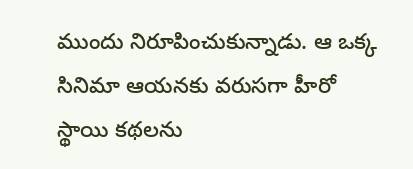ముందు నిరూపించుకున్నాడు. ఆ ఒక్క సినిమా ఆయనకు వరుసగా హీరో స్థాయి కథలను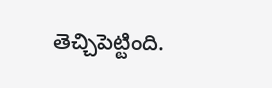తెచ్చిపెట్టింది.